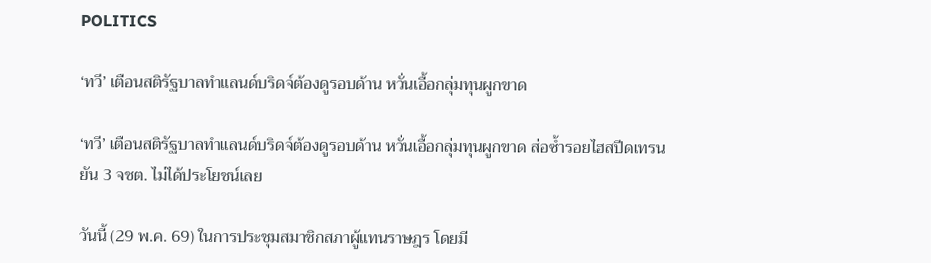POLITICS

‘ทวี’ เตือนสติรัฐบาลทำแลนด์บริดจ์ต้องดูรอบด้าน หวั่นเอื้อกลุ่มทุนผูกขาด

‘ทวี’ เตือนสติรัฐบาลทำแลนด์บริดจ์ต้องดูรอบด้าน หวั่นเอื้อกลุ่มทุนผูกขาด ส่อซ้ำรอยไฮสปีดเทรน ยัน 3 จชต. ไม่ได้ประโยชน์เลย

วันนี้ (29 พ.ค. 69) ในการประชุมสมาชิกสภาผู้แทนราษฎร โดยมี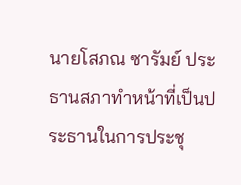นายโสภณ ซารัมย์ ประธานสภาทำหน้าที่เป็นประธานในการประชุ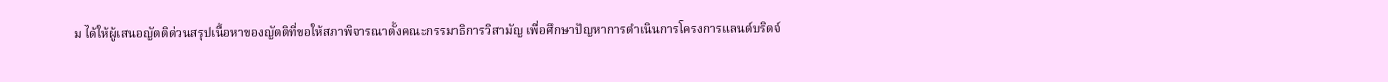ม ได้ให้ผู้เสนอญัตติด่วนสรุปเนื้อหาของญัตติที่ขอให้สภาพิจารณาตั้งคณะกรรมาธิการวิสามัญ เพื่อศึกษาปัญหาการดำเนินการโครงการแลนด์บริดจ์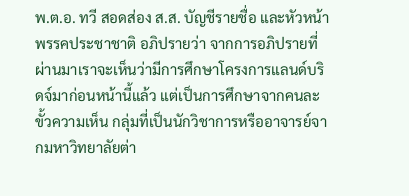พ.ต.อ. ทวี สอดส่อง ส.ส. บัญชีรายชื่อ และหัวหน้าพรรคประชาชาติ อภิปรายว่า จากการอภิปรายที่ผ่านมาเราจะเห็นว่ามีการศึกษาโครงการแลนด์บริดจ์มาก่อนหน้านี้แล้ว แต่เป็นการศึกษาจากคนละขั้วความเห็น กลุ่มที่เป็นนักวิชาการหรืออาจารย์จากมหาวิทยาลัยต่า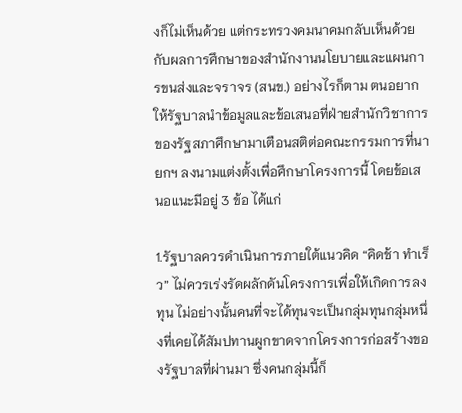งก็ไม่เห็นด้วย แต่กระทรวงคมนาคมกลับเห็นด้วยกับผลการศึกษาของสำนักงานนโยบายและแผนการขนส่งและจราจร (สนข.) อย่างไรก็ตาม ตนอยากให้รัฐบาลนำข้อมูลและข้อเสนอที่ฝ่ายสำนักวิชาการของรัฐสภาศึกษามาเตือนสติต่อคณะกรรมการที่นายกฯ ลงนามแต่งตั้งเพื่อศึกษาโครงการนี้ โดยข้อเสนอแนะมีอยู่ 3 ข้อ ได้แก่

1.รัฐบาลควรดำเนินการภายใต้แนวคิด “คิดช้า ทำเร็ว” ไม่ควรเร่งรัดผลักดันโครงการเพื่อให้เกิดการลงทุน ไม่อย่างนั้นคนที่จะได้ทุนจะเป็นกลุ่มทุนกลุ่มหนึ่งที่เคยได้สัมปทานผูกขาดจากโครงการก่อสร้างของรัฐบาลที่ผ่านมา ซึ่งคนกลุ่มนี้ก็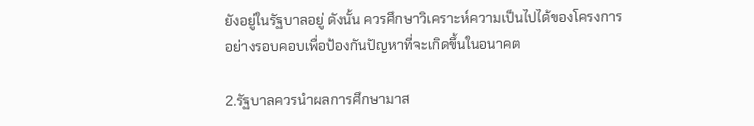ยังอยู่ในรัฐบาลอยู่ ดังนั้น ควรศึกษาวิเคราะห์ความเป็นไปได้ของโครงการอย่างรอบคอบเพื่อป้องกันปัญหาที่จะเกิดขึ้นในอนาคต

2.รัฐบาลควรนำผลการศึกษามาส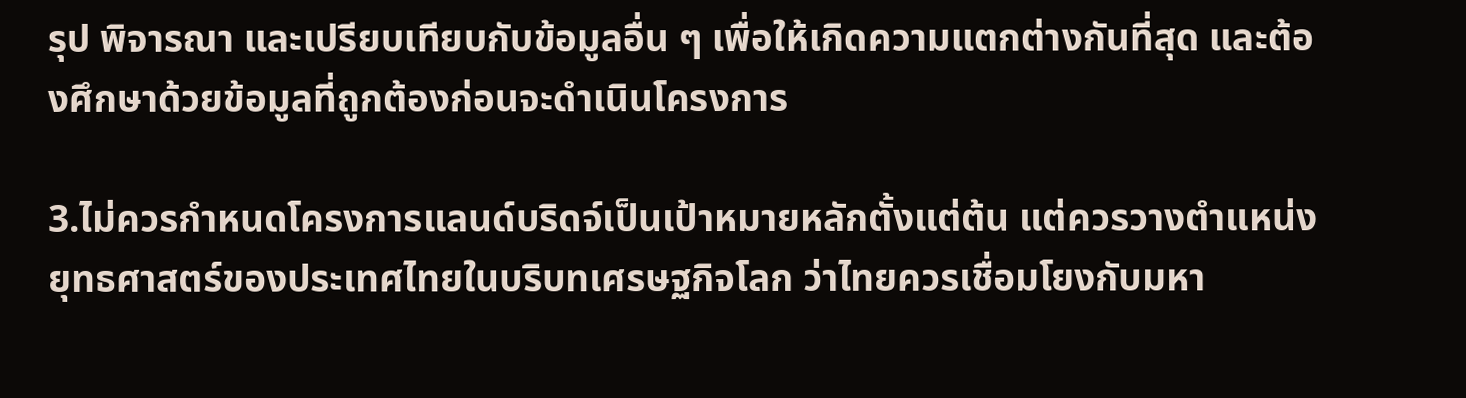รุป พิจารณา และเปรียบเทียบกับข้อมูลอื่น ๆ เพื่อให้เกิดความแตกต่างกันที่สุด และต้องศึกษาด้วยข้อมูลที่ถูกต้องก่อนจะดำเนินโครงการ

3.ไม่ควรกำหนดโครงการแลนด์บริดจ์เป็นเป้าหมายหลักตั้งแต่ต้น แต่ควรวางตำแหน่งยุทธศาสตร์ของประเทศไทยในบริบทเศรษฐกิจโลก ว่าไทยควรเชื่อมโยงกับมหา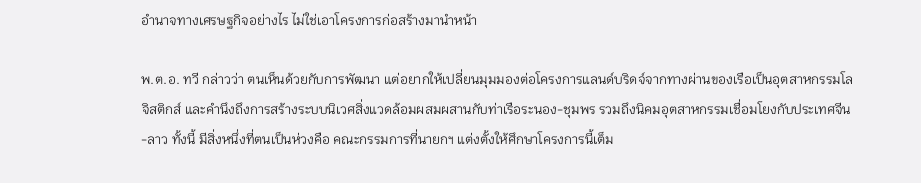อำนาจทางเศรษฐกิจอย่างไร ไม่ใช่เอาโครงการก่อสร้างมานำหน้า

พ.ต.อ. ทวี กล่าวว่า ตนเห็นด้วยกับการพัฒนา แต่อยากให้เปลี่ยนมุมมองต่อโครงการแลนด์บริดจ์จากทางผ่านของเรือเป็นอุตสาหกรรมโลจิสติกส์ และคำนึงถึงการสร้างระบบนิเวศสิ่งแวดล้อมผสมผสานกับท่าเรือระนอง-ชุมพร รวมถึงนิคมอุตสาหกรรมเชื่อมโยงกับประเทศจีน-ลาว ทั้งนี้ มีสิ่งหนึ่งที่ตนเป็นห่วงคือ คณะกรรมการที่นายกฯ แต่งตั้งให้ศึกษาโครงการนี้เต็ม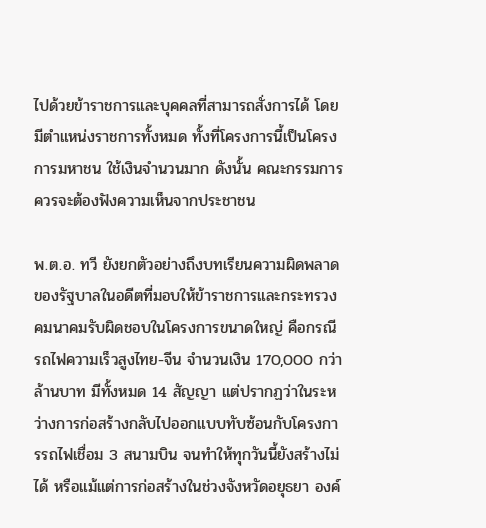ไปด้วยข้าราชการและบุคคลที่สามารถสั่งการได้ โดยมีตำแหน่งราชการทั้งหมด ทั้งที่โครงการนี้เป็นโครงการมหาชน ใช้เงินจำนวนมาก ดังนั้น คณะกรรมการควรจะต้องฟังความเห็นจากประชาชน

พ.ต.อ. ทวี ยังยกตัวอย่างถึงบทเรียนความผิดพลาดของรัฐบาลในอดีตที่มอบให้ข้าราชการและกระทรวงคมนาคมรับผิดชอบในโครงการขนาดใหญ่ คือกรณีรถไฟความเร็วสูงไทย-จีน จำนวนเงิน 170,000 กว่าล้านบาท มีทั้งหมด 14 สัญญา แต่ปรากฏว่าในระหว่างการก่อสร้างกลับไปออกแบบทับซ้อนกับโครงการรถไฟเชื่อม 3 สนามบิน จนทำให้ทุกวันนี้ยังสร้างไม่ได้ หรือแม้แต่การก่อสร้างในช่วงจังหวัดอยุธยา องค์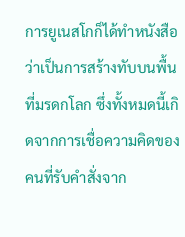การยูเนสโกก็ได้ทำหนังสือว่าเป็นการสร้างทับบนพื้นที่มรดกโลก ซึ่งทั้งหมดนี้เกิดจากการเชื่อความคิดของคนที่รับคำสั่งจาก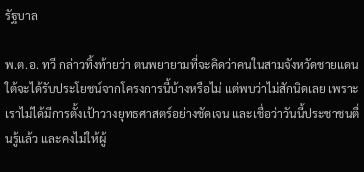รัฐบาล

พ.ต.อ. ทวี กล่าวทิ้งท้ายว่า ตนพยายามที่จะคิดว่าคนในสามจังหวัดชายแดนใต้จะได้รับประโยชน์จากโครงการนี้บ้างหรือไม่ แต่พบว่าไม่สักนิดเลย เพราะเราไม่ได้มีการตั้งเป้าวางยุทธศาสตร์อย่างชัดเจน และเชื่อว่าวันนี้ประชาชนตื่นรู้แล้ว และคงไม่ให้ผู้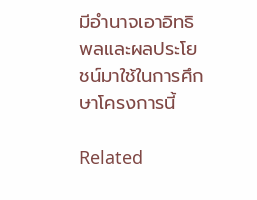มีอำนาจเอาอิทธิพลและผลประโยชน์มาใช้ในการศึกษาโครงการนี้

Related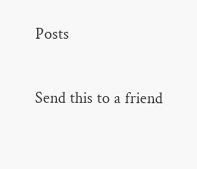Posts

Send this to a friend